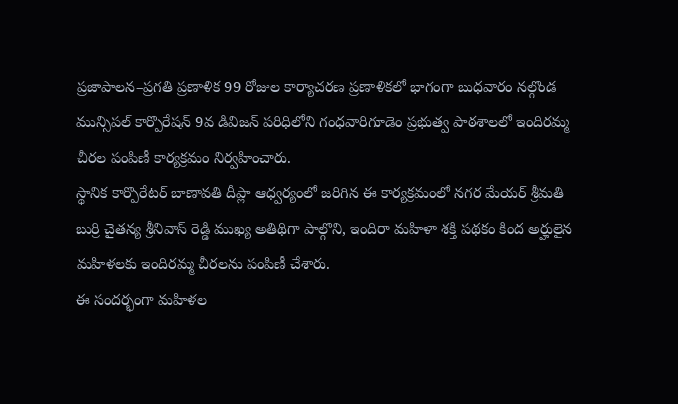ప్రజాపాలన–ప్రగతి ప్రణాళిక 99 రోజుల కార్యాచరణ ప్రణాళికలో భాగంగా బుధవారం నల్గొండ మున్సిపల్ కార్పొరేషన్ 9వ డివిజన్ పరిధిలోని గంధవారిగూడెం ప్రభుత్వ పాఠశాలలో ఇందిరమ్మ చీరల పంపిణీ కార్యక్రమం నిర్వహించారు.
స్థానిక కార్పొరేటర్ బాణావతి దీప్లా ఆధ్వర్యంలో జరిగిన ఈ కార్యక్రమంలో నగర మేయర్ శ్రీమతి బుర్రి చైతన్య శ్రీనివాస్ రెడ్డి ముఖ్య అతిథిగా పాల్గొని, ఇందిరా మహిళా శక్తి పథకం కింద అర్హులైన మహిళలకు ఇందిరమ్మ చీరలను పంపిణీ చేశారు.
ఈ సందర్భంగా మహిళల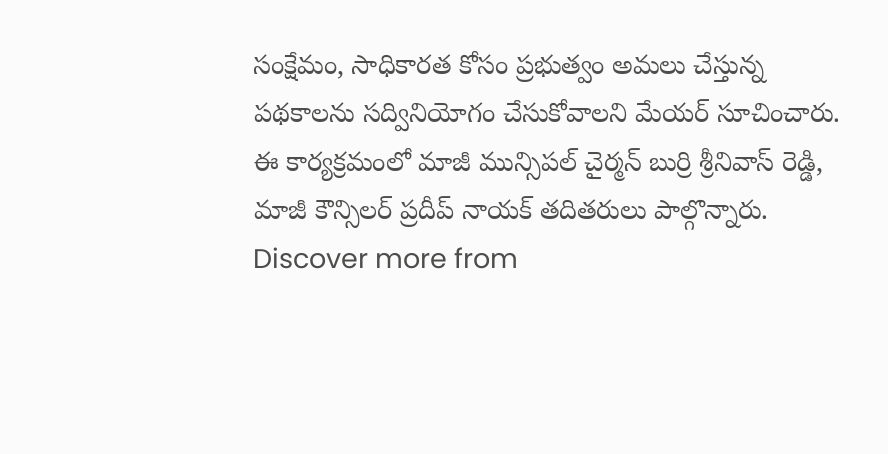సంక్షేమం, సాధికారత కోసం ప్రభుత్వం అమలు చేస్తున్న పథకాలను సద్వినియోగం చేసుకోవాలని మేయర్ సూచించారు.
ఈ కార్యక్రమంలో మాజీ మున్సిపల్ చైర్మన్ బుర్రి శ్రీనివాస్ రెడ్డి, మాజీ కౌన్సిలర్ ప్రదీప్ నాయక్ తదితరులు పాల్గొన్నారు.
Discover more from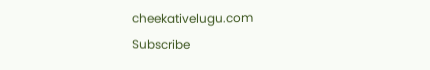cheekativelugu.com
Subscribe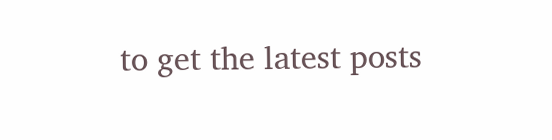to get the latest posts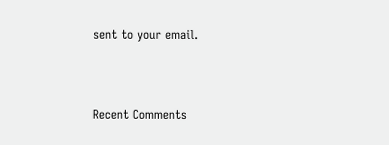sent to your email.



Recent Comments